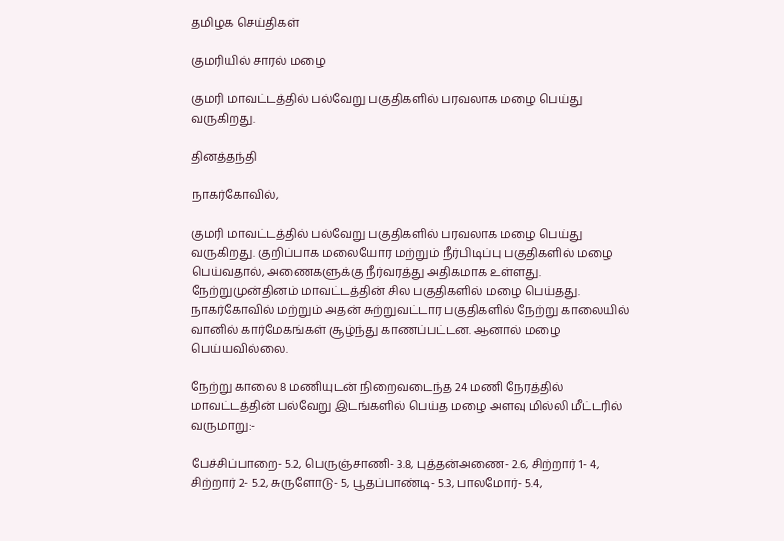தமிழக செய்திகள்

குமரியில் சாரல் மழை

குமரி மாவட்டத்தில் பல்வேறு பகுதிகளில் பரவலாக மழை பெய்து வருகிறது.

தினத்தந்தி

நாகர்கோவில்,

குமரி மாவட்டத்தில் பல்வேறு பகுதிகளில் பரவலாக மழை பெய்து வருகிறது. குறிப்பாக மலையோர மற்றும் நீர்பிடிப்பு பகுதிகளில் மழை பெய்வதால், அணைகளுக்கு நீர்வரத்து அதிகமாக உள்ளது. நேற்றுமுன்தினம் மாவட்டத்தின் சில பகுதிகளில் மழை பெய்தது. நாகர்கோவில் மற்றும் அதன் சுற்றுவட்டார பகுதிகளில் நேற்று காலையில் வானில் கார்மேகங்கள் சூழ்ந்து காணப்பட்டன. ஆனால் மழை பெய்யவில்லை.

நேற்று காலை 8 மணியுடன் நிறைவடைந்த 24 மணி நேரத்தில் மாவட்டத்தின் பல்வேறு இடங்களில் பெய்த மழை அளவு மில்லி மீட்டரில் வருமாறு:-

பேச்சிப்பாறை- 5.2, பெருஞ்சாணி- 3.8, புத்தன்அணை- 2.6, சிற்றார் 1- 4, சிற்றார் 2- 5.2, சுருளோடு- 5, பூதப்பாண்டி- 5.3, பாலமோர்- 5.4,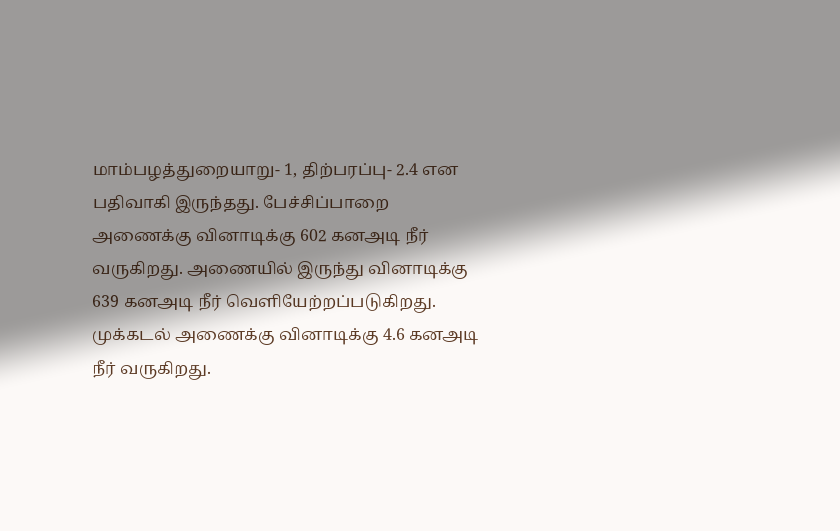மாம்பழத்துறையாறு- 1, திற்பரப்பு- 2.4 என பதிவாகி இருந்தது. பேச்சிப்பாறை அணைக்கு வினாடிக்கு 602 கனஅடி நீர் வருகிறது. அணையில் இருந்து வினாடிக்கு 639 கனஅடி நீர் வெளியேற்றப்படுகிறது. முக்கடல் அணைக்கு வினாடிக்கு 4.6 கனஅடி நீர் வருகிறது.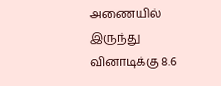அணையில் இருந்து வினாடிக்கு 8.6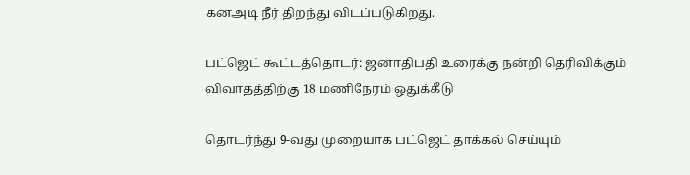கனஅடி நீர் திறந்து விடப்படுகிறது.

பட்ஜெட் கூட்டத்தொடர்: ஜனாதிபதி உரைக்கு நன்றி தெரிவிக்கும் விவாதத்திற்கு 18 மணிநேரம் ஒதுக்கீடு

தொடர்ந்து 9-வது முறையாக பட்ஜெட் தாக்கல் செய்யும்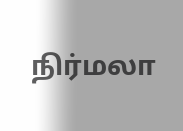நிர்மலா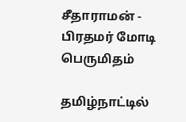சீதாராமன் - பிரதமர் மோடி பெருமிதம்

தமிழ்நாட்டில்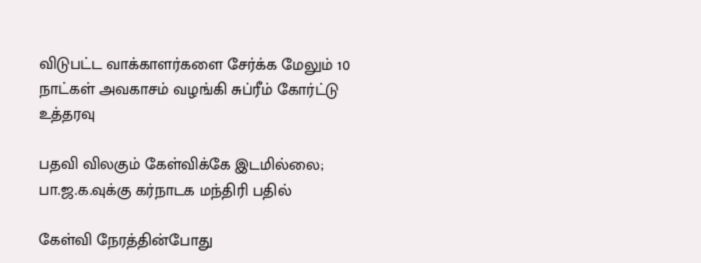விடுபட்ட வாக்காளர்களை சேர்க்க மேலும் 10 நாட்கள் அவகாசம் வழங்கி சுப்ரீம் கோர்ட்டு உத்தரவு

பதவி விலகும் கேள்விக்கே இடமில்லை; பா.ஜ.க.வுக்கு கர்நாடக மந்திரி பதில்

கேள்வி நேரத்தின்போது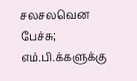சலசலவென பேச்சு; எம்.பி.க்களுக்கு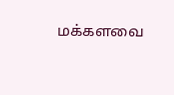மக்களவை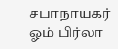சபாநாயகர் ஓம் பிர்லா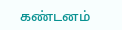கண்டனம்